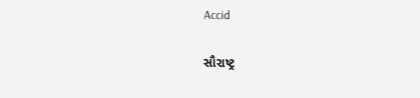Accid

સૌરાષ્ટ્ર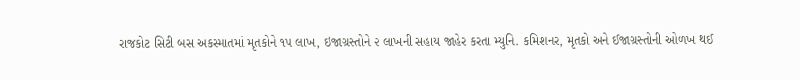રાજકોટ સિટી બસ અકસ્માતમાં મૃતકોને ૧૫ લાખ, ઇજાગ્રસ્તોને ૨ લાખની સહાય જાહેર કરતા મ્યુનિ. કમિશનર, મૃતકો અને ઈજાગ્રસ્તોની ઓળખ થઈ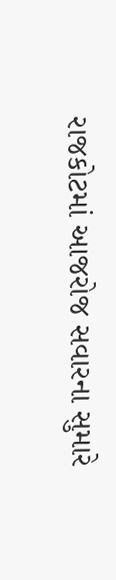રાજકોટમાં આજરોજ સવારના સુમારે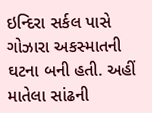ઇન્દિરા સર્કલ પાસે ગોઝારા અકસ્માતની ઘટના બની હતી. અહીં માતેલા સાંઢની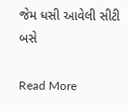જેમ ધસી આવેલી સીટી બસે

Read More